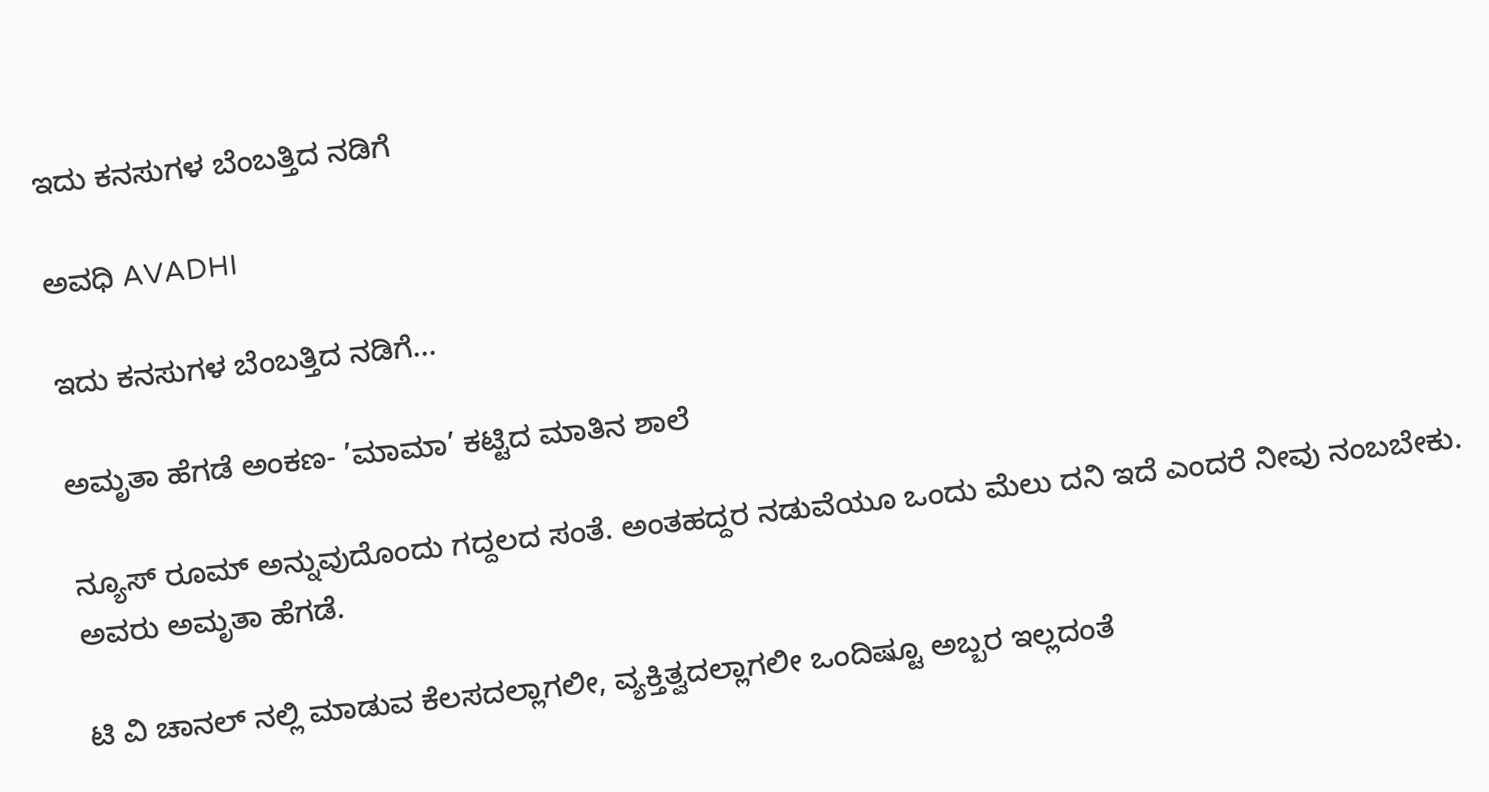ಇದು ಕನಸುಗಳ ಬೆಂಬತ್ತಿದ ನಡಿಗೆ‍

ಅವಧಿ AVADHI

ಇದು ಕನಸುಗಳ ಬೆಂಬತ್ತಿದ ನಡಿಗೆ...

ಅಮೃತಾ ಹೆಗಡೆ ಅಂಕಣ- ’ಮಾಮಾ’ ಕಟ್ಟಿದ ಮಾತಿನ ಶಾಲೆ

ನ್ಯೂಸ್ ರೂಮ್ ಅನ್ನುವುದೊಂದು ಗದ್ದಲದ ಸಂತೆ. ಅಂತಹದ್ದರ ನಡುವೆಯೂ ಒಂದು ಮೆಲು ದನಿ ಇದೆ ಎಂದರೆ ನೀವು ನಂಬಬೇಕು. ಅವರು ಅಮೃತಾ ಹೆಗಡೆ.

ಟಿ ವಿ ಚಾನಲ್ ನಲ್ಲಿ ಮಾಡುವ ಕೆಲಸದಲ್ಲಾಗಲೀ, ವ್ಯಕ್ತಿತ್ವದಲ್ಲಾಗಲೀ ಒಂದಿಷ್ಟೂ ಅಬ್ಬರ ಇಲ್ಲದಂತೆ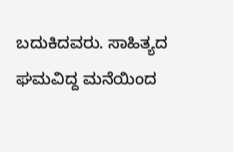ಬದುಕಿದವರು. ಸಾಹಿತ್ಯದ ಘಮವಿದ್ದ ಮನೆಯಿಂದ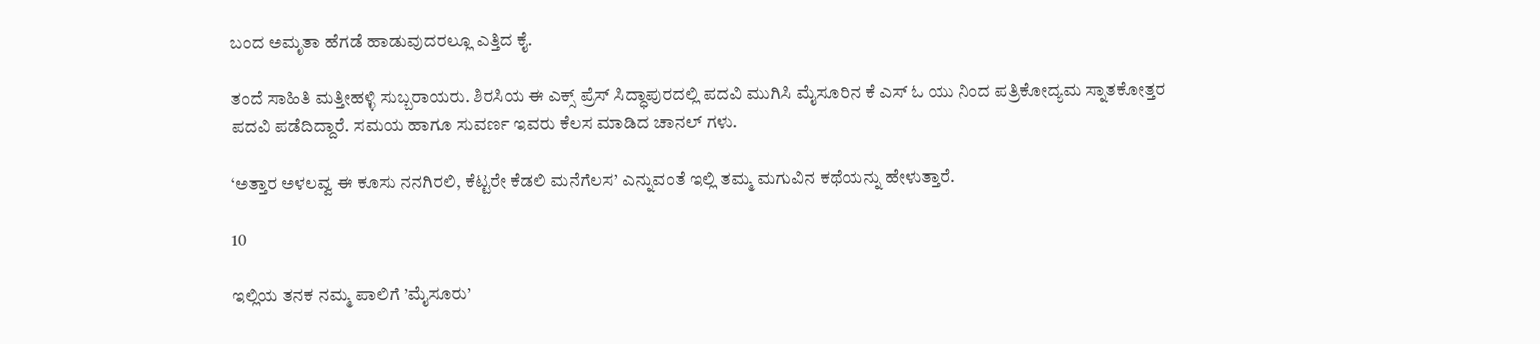ಬಂದ ಅಮೃತಾ ಹೆಗಡೆ ಹಾಡುವುದರಲ್ಲೂ ಎತ್ತಿದ ಕೈ.

ತಂದೆ ಸಾಹಿತಿ ಮತ್ತೀಹಳ್ಳಿ ಸುಬ್ಬರಾಯರು. ಶಿರಸಿಯ ಈ ಎಕ್ಸ್ ಪ್ರೆಸ್ ಸಿದ್ಧಾಪುರದಲ್ಲಿ ಪದವಿ ಮುಗಿಸಿ ಮೈಸೂರಿನ ಕೆ ಎಸ್ ಓ ಯು ನಿಂದ ಪತ್ರಿಕೋದ್ಯಮ ಸ್ನಾತಕೋತ್ತರ ಪದವಿ ಪಡೆದಿದ್ದಾರೆ. ಸಮಯ ಹಾಗೂ ಸುವರ್ಣ ಇವರು ಕೆಲಸ ಮಾಡಿದ ಚಾನಲ್ ಗಳು.

‘ಅತ್ತಾರ ಅಳಲವ್ವ ಈ ಕೂಸು ನನಗಿರಲಿ, ಕೆಟ್ಟರೇ ಕೆಡಲಿ ಮನೆಗೆಲಸ’ ಎನ್ನುವಂತೆ ಇಲ್ಲಿ ತಮ್ಮ ಮಗುವಿನ ಕಥೆಯನ್ನು ಹೇಳುತ್ತಾರೆ.

10

ಇಲ್ಲಿಯ ತನಕ ನಮ್ಮ ಪಾಲಿಗೆ ’ಮೈಸೂರು’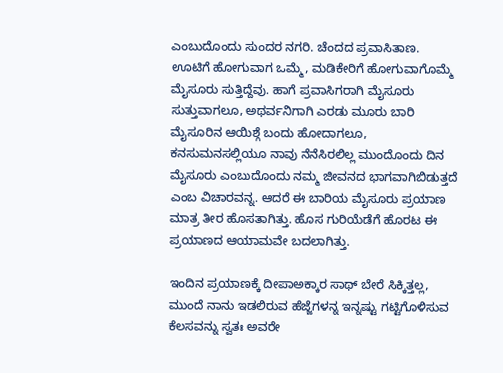ಎಂಬುದೊಂದು ಸುಂದರ ನಗರಿ. ಚೆಂದದ ಪ್ರವಾಸಿತಾಣ.  ಊಟಿಗೆ ಹೋಗುವಾಗ ಒಮ್ಮೆ, ಮಡಿಕೇರಿಗೆ ಹೋಗುವಾಗೊಮ್ಮೆ ಮೈಸೂರು ಸುತ್ತಿದ್ದೆವು. ಹಾಗೆ ಪ್ರವಾಸಿಗರಾಗಿ ಮೈಸೂರು ಸುತ್ತುವಾಗಲೂ, ಅಥರ್ವನಿಗಾಗಿ ಎರಡು ಮೂರು ಬಾರಿ ಮೈಸೂರಿನ ಆಯಿಶ್ಗೆ ಬಂದು ಹೋದಾಗಲೂ,  ಕನಸುಮನಸಲ್ಲಿಯೂ ನಾವು ನೆನೆಸಿರಲಿಲ್ಲ ಮುಂದೊಂದು ದಿನ ಮೈಸೂರು ಎಂಬುದೊಂದು ನಮ್ಮ ಜೀವನದ ಭಾಗವಾಗಿಬಿಡುತ್ತದೆ ಎಂಬ ವಿಚಾರವನ್ನ. ಆದರೆ ಈ ಬಾರಿಯ ಮೈಸೂರು ಪ್ರಯಾಣ ಮಾತ್ರ ತೀರ ಹೊಸತಾಗಿತ್ತು. ಹೊಸ ಗುರಿಯೆಡೆಗೆ ಹೊರಟ ಈ  ಪ್ರಯಾಣದ ಆಯಾಮವೇ ಬದಲಾಗಿತ್ತು.

ಇಂದಿನ ಪ್ರಯಾಣಕ್ಕೆ ದೀಪಾಅಕ್ಕಾರ ಸಾಥ್ ಬೇರೆ ಸಿಕ್ಕಿತ್ತಲ್ಲ, ಮುಂದೆ ನಾನು ಇಡಲಿರುವ ಹೆಜ್ಜೆಗಳನ್ನ ಇನ್ನಷ್ಟು ಗಟ್ಟಿಗೊಳಿಸುವ ಕೆಲಸವನ್ನು ಸ್ವತಃ ಅವರೇ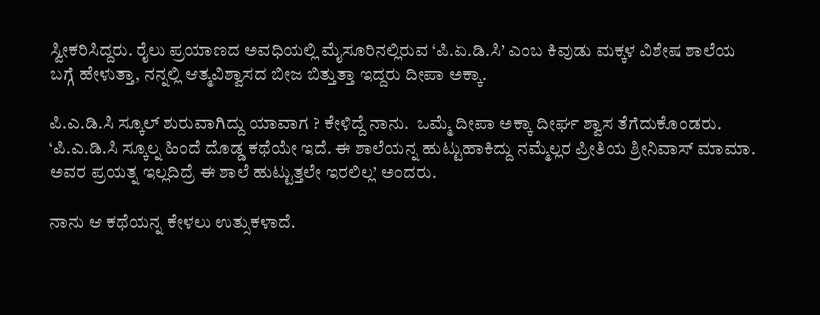ಸ್ವೀಕರಿಸಿದ್ದರು. ರೈಲು ಪ್ರಯಾಣದ ಅವಧಿಯಲ್ಲಿ ಮೈಸೂರಿನಲ್ಲಿರುವ ‘ಪಿ.ಏ.ಡಿ.ಸಿ’ ಎಂಬ ಕಿವುಡು ಮಕ್ಕಳ ವಿಶೇಷ ಶಾಲೆಯ ಬಗ್ಗೆ ಹೇಳುತ್ತಾ, ನನ್ನಲ್ಲಿ ಆತ್ಮವಿಶ್ವಾಸದ ಬೀಜ ಬಿತ್ತುತ್ತಾ ಇದ್ದರು ದೀಪಾ ಅಕ್ಕಾ.

ಪಿ.ಎ.ಡಿ.ಸಿ ಸ್ಕೂಲ್ ಶುರುವಾಗಿದ್ದು ಯಾವಾಗ ? ಕೇಳಿದ್ದೆ ನಾನು.  ಒಮ್ಮೆ ದೀಪಾ ಅಕ್ಕಾ ದೀರ್ಘ ಶ್ವಾಸ ತೆಗೆದುಕೊಂಡರು. ‘ಪಿ.ಎ.ಡಿ.ಸಿ ಸ್ಕೂಲ್ನ ಹಿಂದೆ ದೊಡ್ಡ ಕಥೆಯೇ ಇದೆ. ಈ ಶಾಲೆಯನ್ನ ಹುಟ್ಟುಹಾಕಿದ್ದು ನಮ್ಮೆಲ್ಲರ ಪ್ರೀತಿಯ ಶ್ರೀನಿವಾಸ್ ಮಾಮಾ. ಅವರ ಪ್ರಯತ್ನ ಇಲ್ಲದಿದ್ರೆ ಈ ಶಾಲೆ ಹುಟ್ಟುತ್ತಲೇ ಇರಲಿಲ್ಲ’ ಅಂದರು.

ನಾನು ಆ ಕಥೆಯನ್ನ ಕೇಳಲು ಉತ್ಸುಕಳಾದೆ.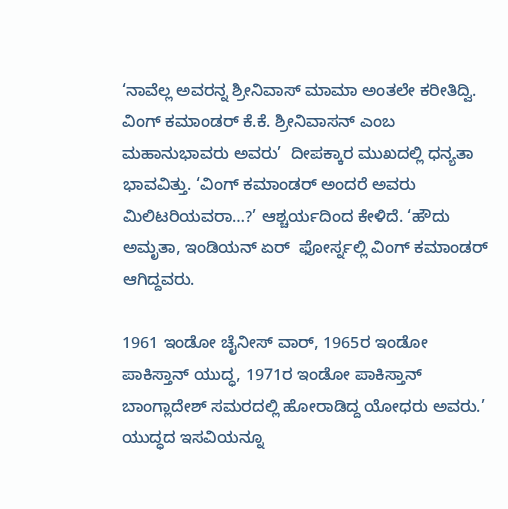‘ನಾವೆಲ್ಲ ಅವರನ್ನ ಶ್ರೀನಿವಾಸ್ ಮಾಮಾ ಅಂತಲೇ ಕರೀತಿದ್ವಿ. ವಿಂಗ್ ಕಮಾಂಡರ್ ಕೆ.ಕೆ. ಶ್ರೀನಿವಾಸನ್ ಎಂಬ ಮಹಾನುಭಾವರು ಅವರು’  ದೀಪಕ್ಕಾರ ಮುಖದಲ್ಲಿ ಧನ್ಯತಾ ಭಾವವಿತ್ತು. ‘ವಿಂಗ್ ಕಮಾಂಡರ್ ಅಂದರೆ ಅವರು ಮಿಲಿಟರಿಯವರಾ…?’ ಆಶ್ಚರ್ಯದಿಂದ ಕೇಳಿದೆ. ‘ಹೌದು ಅಮೃತಾ, ಇಂಡಿಯನ್ ಏರ್  ಫೋರ್ಸ್ನಲ್ಲಿ ವಿಂಗ್ ಕಮಾಂಡರ್ ಆಗಿದ್ದವರು.

1961 ಇಂಡೋ ಚೈನೀಸ್ ವಾರ್, 1965ರ ಇಂಡೋ ಪಾಕಿಸ್ತಾನ್ ಯುದ್ಧ, 1971ರ ಇಂಡೋ ಪಾಕಿಸ್ತಾನ್ ಬಾಂಗ್ಲಾದೇಶ್ ಸಮರದಲ್ಲಿ ಹೋರಾಡಿದ್ದ ಯೋಧರು ಅವರು.’ ಯುದ್ಧದ ಇಸವಿಯನ್ನೂ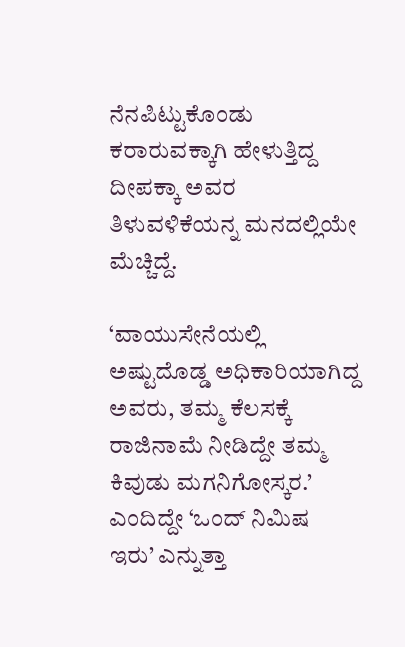ನೆನಪಿಟ್ಟುಕೊಂಡು ಕರಾರುವಕ್ಕಾಗಿ ಹೇಳುತ್ತಿದ್ದ ದೀಪಕ್ಕಾ ಅವರ ತಿಳುವಳಿಕೆಯನ್ನ ಮನದಲ್ಲಿಯೇ ಮೆಚ್ಚಿದ್ದೆ.

‘ವಾಯುಸೇನೆಯಲ್ಲಿ ಅಷ್ಟುದೊಡ್ಡ ಅಧಿಕಾರಿಯಾಗಿದ್ದ ಅವರು, ತಮ್ಮ ಕೆಲಸಕ್ಕೆ ರಾಜಿನಾಮೆ ನೀಡಿದ್ದೇ ತಮ್ಮ ಕಿವುಡು ಮಗನಿಗೋಸ್ಕರ.’ ಎಂದಿದ್ದೇ ‘ಒಂದ್ ನಿಮಿಷ  ಇರು’ ಎನ್ನುತ್ತಾ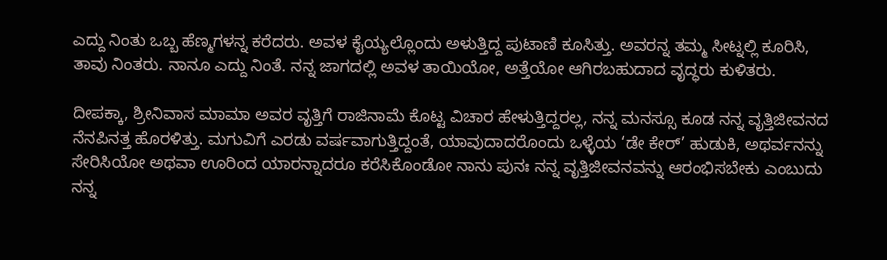ಎದ್ದು ನಿಂತು ಒಬ್ಬ ಹೆಣ್ಮಗಳನ್ನ ಕರೆದರು. ಅವಳ ಕೈಯ್ಯಲ್ಲೊಂದು ಅಳುತ್ತಿದ್ದ ಪುಟಾಣಿ ಕೂಸಿತ್ತು. ಅವರನ್ನ ತಮ್ಮ ಸೀಟ್ನಲ್ಲಿ ಕೂರಿಸಿ, ತಾವು ನಿಂತರು. ನಾನೂ ಎದ್ದು ನಿಂತೆ. ನನ್ನ ಜಾಗದಲ್ಲಿ ಅವಳ ತಾಯಿಯೋ, ಅತ್ತೆಯೋ ಆಗಿರಬಹುದಾದ ವೃದ್ಧರು ಕುಳಿತರು.

ದೀಪಕ್ಕಾ, ಶ್ರೀನಿವಾಸ ಮಾಮಾ ಅವರ ವೃತ್ತಿಗೆ ರಾಜಿನಾಮೆ ಕೊಟ್ಟ ವಿಚಾರ ಹೇಳುತ್ತಿದ್ದರಲ್ಲ, ನನ್ನ ಮನಸ್ಸೂ ಕೂಡ ನನ್ನ ವೃತ್ತಿಜೀವನದ ನೆನಪಿನತ್ತ ಹೊರಳಿತ್ತು. ಮಗುವಿಗೆ ಎರಡು ವರ್ಷವಾಗುತ್ತಿದ್ದಂತೆ, ಯಾವುದಾದರೊಂದು ಒಳ್ಳೆಯ ‘ಡೇ ಕೇರ್’ ಹುಡುಕಿ, ಅಥರ್ವನನ್ನು ಸೇರಿಸಿಯೋ ಅಥವಾ ಊರಿಂದ ಯಾರನ್ನಾದರೂ ಕರೆಸಿಕೊಂಡೋ ನಾನು ಪುನಃ ನನ್ನ ವೃತ್ತಿಜೀವನವನ್ನು ಆರಂಭಿಸಬೇಕು ಎಂಬುದು ನನ್ನ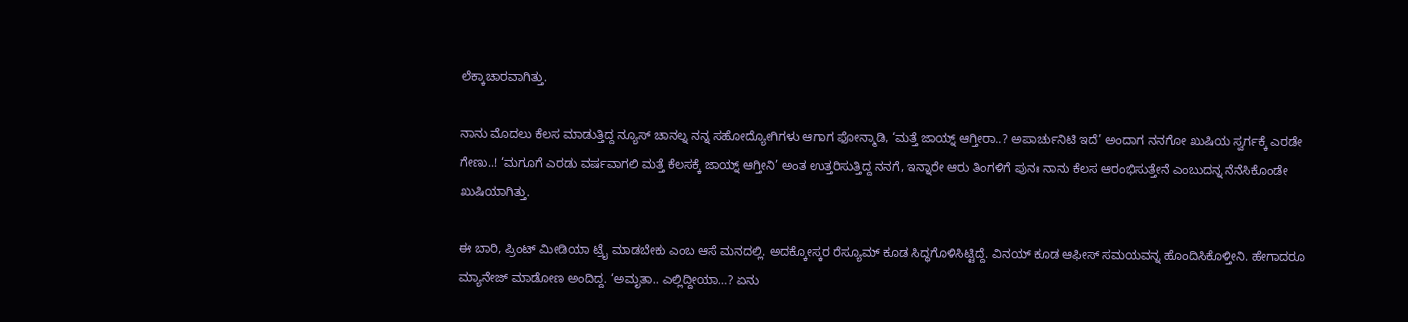ಲೆಕ್ಕಾಚಾರವಾಗಿತ್ತು.

ನಾನು ಮೊದಲು ಕೆಲಸ ಮಾಡುತ್ತಿದ್ದ ನ್ಯೂಸ್ ಚಾನಲ್ನ ನನ್ನ ಸಹೋದ್ಯೋಗಿಗಳು ಆಗಾಗ ಫೋನ್ಮಾಡಿ, ‘ಮತ್ತೆ ಜಾಯ್ನ್ ಆಗ್ತೀರಾ..? ಅಪಾರ್ಚುನಿಟಿ ಇದೆ’ ಅಂದಾಗ ನನಗೋ ಖುಷಿಯ ಸ್ವರ್ಗಕ್ಕೆ ಎರಡೇ ಗೇಣು..! ‘ಮಗೂಗೆ ಎರಡು ವರ್ಷವಾಗಲಿ ಮತ್ತೆ ಕೆಲಸಕ್ಕೆ ಜಾಯ್ನ್ ಆಗ್ತೀನಿ’ ಅಂತ ಉತ್ತರಿಸುತ್ತಿದ್ದ ನನಗೆ, ಇನ್ನಾರೇ ಆರು ತಿಂಗಳಿಗೆ ಪುನಃ ನಾನು ಕೆಲಸ ಆರಂಭಿಸುತ್ತೇನೆ ಎಂಬುದನ್ನ ನೆನೆಸಿಕೊಂಡೇ ಖುಷಿಯಾಗಿತ್ತು.

ಈ ಬಾರಿ, ಪ್ರಿಂಟ್ ಮೀಡಿಯಾ ಟ್ರೈ ಮಾಡಬೇಕು ಎಂಬ ಆಸೆ ಮನದಲ್ಲಿ. ಅದಕ್ಕೋಸ್ಕರ ರೆಸ್ಯೂಮ್ ಕೂಡ ಸಿದ್ಧಗೊಳಿಸಿಟ್ಟಿದ್ದೆ. ವಿನಯ್ ಕೂಡ ಆಫೀಸ್ ಸಮಯವನ್ನ ಹೊಂದಿಸಿಕೊಳ್ತೀನಿ. ಹೇಗಾದರೂ ಮ್ಯಾನೇಜ್ ಮಾಡೋಣ ಅಂದಿದ್ದ. ‘ಅಮೃತಾ.. ಎಲ್ಲಿದ್ದೀಯಾ…? ಏನು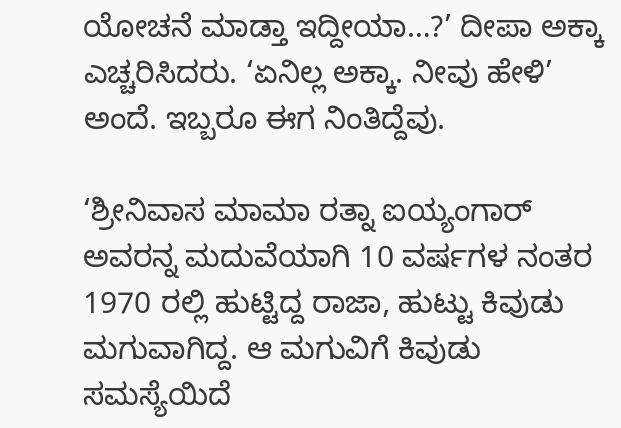ಯೋಚನೆ ಮಾಡ್ತಾ ಇದ್ದೀಯಾ…?’ ದೀಪಾ ಅಕ್ಕಾ ಎಚ್ಚರಿಸಿದರು. ‘ಏನಿಲ್ಲ ಅಕ್ಕಾ. ನೀವು ಹೇಳಿ’ ಅಂದೆ. ಇಬ್ಬರೂ ಈಗ ನಿಂತಿದ್ದೆವು.

‘ಶ್ರೀನಿವಾಸ ಮಾಮಾ ರತ್ನಾ ಐಯ್ಯಂಗಾರ್  ಅವರನ್ನ ಮದುವೆಯಾಗಿ 10 ವರ್ಷಗಳ ನಂತರ 1970 ರಲ್ಲಿ ಹುಟ್ಟಿದ್ದ ರಾಜಾ, ಹುಟ್ಟು ಕಿವುಡು ಮಗುವಾಗಿದ್ದ. ಆ ಮಗುವಿಗೆ ಕಿವುಡು ಸಮಸ್ಯೆಯಿದೆ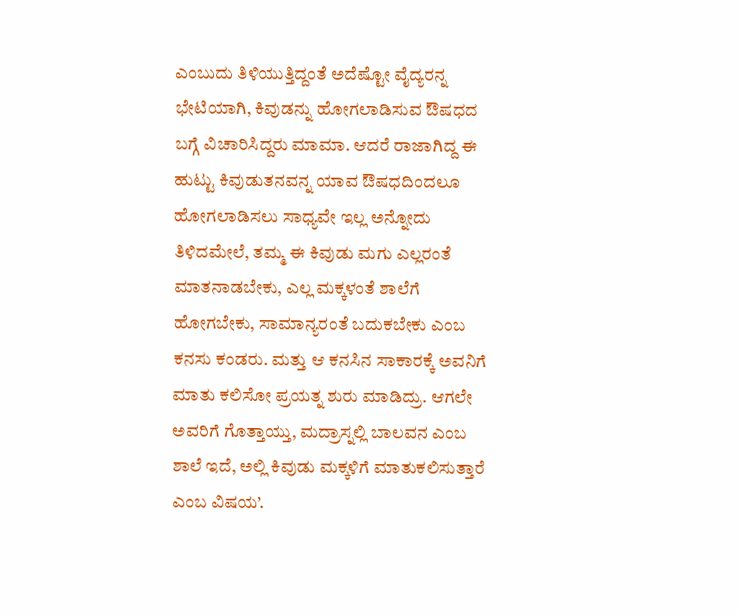ಎಂಬುದು ತಿಳಿಯುತ್ತಿದ್ದಂತೆ ಅದೆಷ್ಟೋ ವೈದ್ಯರನ್ನ ಭೇಟಿಯಾಗಿ, ಕಿವುಡನ್ನು ಹೋಗಲಾಡಿಸುವ ಔಷಧದ ಬಗ್ಗೆ ವಿಚಾರಿಸಿದ್ದರು ಮಾಮಾ. ಆದರೆ ರಾಜಾಗಿದ್ದ ಈ ಹುಟ್ಟು ಕಿವುಡುತನವನ್ನ ಯಾವ ಔಷಧದಿಂದಲೂ ಹೋಗಲಾಡಿಸಲು ಸಾಧ್ಯವೇ ಇಲ್ಲ ಅನ್ನೋದು ತಿಳಿದಮೇಲೆ, ತಮ್ಮ ಈ ಕಿವುಡು ಮಗು ಎಲ್ಲರಂತೆ ಮಾತನಾಡಬೇಕು, ಎಲ್ಲ ಮಕ್ಕಳಂತೆ ಶಾಲೆಗೆ ಹೋಗಬೇಕು, ಸಾಮಾನ್ಯರಂತೆ ಬದುಕಬೇಕು ಎಂಬ ಕನಸು ಕಂಡರು. ಮತ್ತು ಆ ಕನಸಿನ ಸಾಕಾರಕ್ಕೆ ಅವನಿಗೆ ಮಾತು ಕಲಿಸೋ ಪ್ರಯತ್ನ ಶುರು ಮಾಡಿದ್ರು. ಆಗಲೇ ಅವರಿಗೆ ಗೊತ್ತಾಯ್ತು, ಮದ್ರಾಸ್ನಲ್ಲಿ ಬಾಲವನ ಎಂಬ ಶಾಲೆ ಇದೆ, ಅಲ್ಲಿ ಕಿವುಡು ಮಕ್ಕಳಿಗೆ ಮಾತುಕಲಿಸುತ್ತಾರೆ ಎಂಬ ವಿಷಯ’.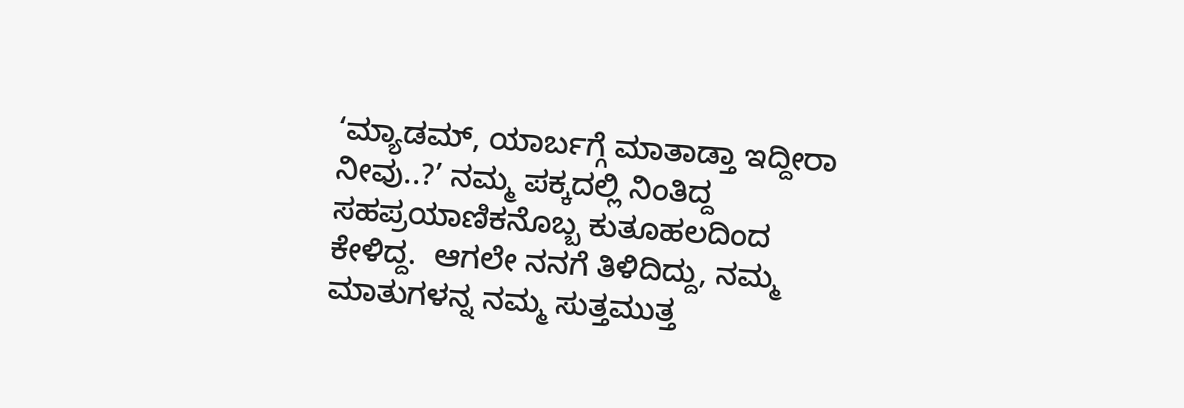‘ಮ್ಯಾಡಮ್, ಯಾರ್ಬಗ್ಗೆ ಮಾತಾಡ್ತಾ ಇದ್ದೀರಾ ನೀವು..?’ ನಮ್ಮ ಪಕ್ಕದಲ್ಲಿ ನಿಂತಿದ್ದ ಸಹಪ್ರಯಾಣಿಕನೊಬ್ಬ ಕುತೂಹಲದಿಂದ ಕೇಳಿದ್ದ.  ಆಗಲೇ ನನಗೆ ತಿಳಿದಿದ್ದು, ನಮ್ಮ ಮಾತುಗಳನ್ನ ನಮ್ಮ ಸುತ್ತಮುತ್ತ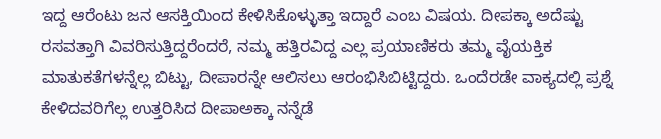ಇದ್ದ ಆರೆಂಟು ಜನ ಆಸಕ್ತಿಯಿಂದ ಕೇಳಿಸಿಕೊಳ್ಳುತ್ತಾ ಇದ್ದಾರೆ ಎಂಬ ವಿಷಯ. ದೀಪಕ್ಕಾ ಅದೆಷ್ಟು ರಸವತ್ತಾಗಿ ವಿವರಿಸುತ್ತಿದ್ದರೆಂದರೆ, ನಮ್ಮ ಹತ್ತಿರವಿದ್ದ ಎಲ್ಲ ಪ್ರಯಾಣಿಕರು ತಮ್ಮ ವೈಯಕ್ತಿಕ ಮಾತುಕತೆಗಳನ್ನೆಲ್ಲ ಬಿಟ್ಟು, ದೀಪಾರನ್ನೇ ಆಲಿಸಲು ಆರಂಭಿಸಿಬಿಟ್ಟಿದ್ದರು. ಒಂದೆರಡೇ ವಾಕ್ಯದಲ್ಲಿ ಪ್ರಶ್ನೆ ಕೇಳಿದವರಿಗೆಲ್ಲ ಉತ್ತರಿಸಿದ ದೀಪಾಅಕ್ಕಾ ನನ್ನೆಡೆ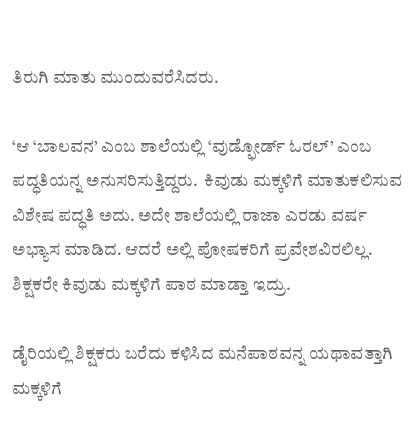ತಿರುಗಿ ಮಾತು ಮುಂದುವರೆಸಿದರು.

‘ಆ ‘ಬಾಲವನ’ ಎಂಬ ಶಾಲೆಯಲ್ಲಿ ‘ವುಡ್ಫೋರ್ಡ್ ಓರಲ್’ ಎಂಬ ಪದ್ಧತಿಯನ್ನ ಅನುಸರಿಸುತ್ತಿದ್ದರು.  ಕಿವುಡು ಮಕ್ಕಳಿಗೆ ಮಾತುಕಲಿಸುವ ವಿಶೇಷ ಪದ್ಧತಿ ಅದು. ಅದೇ ಶಾಲೆಯಲ್ಲಿ ರಾಜಾ ಎರಡು ವರ್ಷ ಅಭ್ಯಾಸ ಮಾಡಿದ. ಆದರೆ ಅಲ್ಲಿ ಪೋಷಕರಿಗೆ ಪ್ರವೇಶವಿರಲಿಲ್ಲ. ಶಿಕ್ಷಕರೇ ಕಿವುಡು ಮಕ್ಕಳಿಗೆ ಪಾಠ ಮಾಡ್ತಾ ಇದ್ರು.

ಡೈರಿಯಲ್ಲಿ ಶಿಕ್ಷಕರು ಬರೆದು ಕಳಿಸಿದ ಮನೆಪಾಠವನ್ನ ಯಥಾವತ್ತಾಗಿ ಮಕ್ಕಳಿಗೆ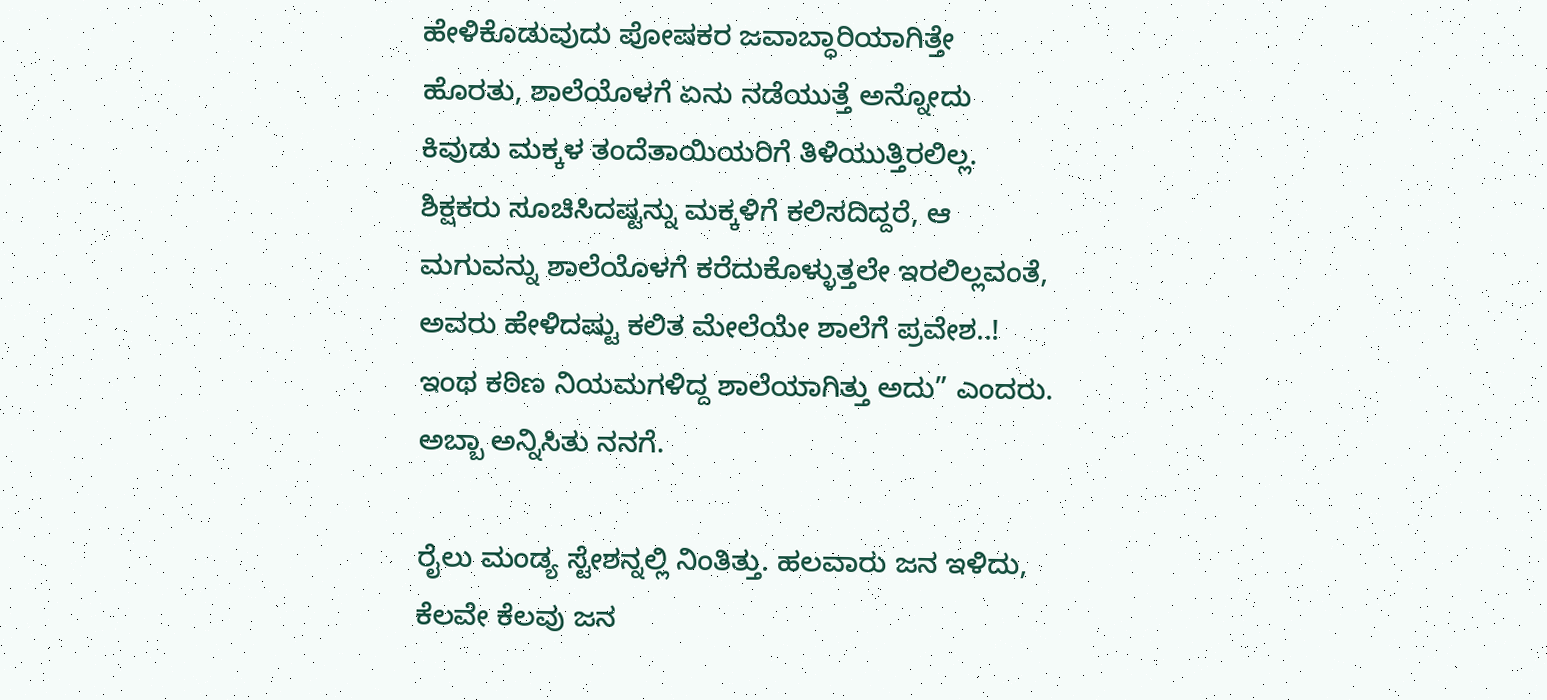ಹೇಳಿಕೊಡುವುದು ಪೋಷಕರ ಜವಾಬ್ಧಾರಿಯಾಗಿತ್ತೇ ಹೊರತು, ಶಾಲೆಯೊಳಗೆ ಏನು ನಡೆಯುತ್ತೆ ಅನ್ನೋದು ಕಿವುಡು ಮಕ್ಕಳ ತಂದೆತಾಯಿಯರಿಗೆ ತಿಳಿಯುತ್ತಿರಲಿಲ್ಲ. ಶಿಕ್ಷಕರು ಸೂಚಿಸಿದಷ್ಟನ್ನು ಮಕ್ಕಳಿಗೆ ಕಲಿಸದಿದ್ದರೆ, ಆ ಮಗುವನ್ನು ಶಾಲೆಯೊಳಗೆ ಕರೆದುಕೊಳ್ಳುತ್ತಲೇ ಇರಲಿಲ್ಲವಂತೆ, ಅವರು ಹೇಳಿದಷ್ಟು ಕಲಿತ ಮೇಲೆಯೇ ಶಾಲೆಗೆ ಪ್ರವೇಶ..! ಇಂಥ ಕಠಿಣ ನಿಯಮಗಳಿದ್ದ ಶಾಲೆಯಾಗಿತ್ತು ಅದು” ಎಂದರು.  ಅಬ್ಬಾ ಅನ್ನಿಸಿತು ನನಗೆ.

ರೈಲು ಮಂಡ್ಯ ಸ್ಟೇಶನ್ನಲ್ಲಿ ನಿಂತಿತ್ತು. ಹಲವಾರು ಜನ ಇಳಿದು, ಕೆಲವೇ ಕೆಲವು ಜನ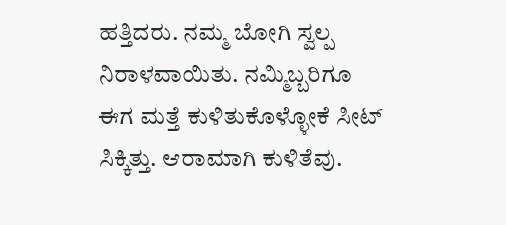ಹತ್ತಿದರು. ನಮ್ಮ ಬೋಗಿ ಸ್ವಲ್ಪ ನಿರಾಳವಾಯಿತು. ನಮ್ಮಿಬ್ಬರಿಗೂ ಈಗ ಮತ್ತೆ ಕುಳಿತುಕೊಳ್ಳೋಕೆ ಸೀಟ್ ಸಿಕ್ಕಿತ್ತು. ಆರಾಮಾಗಿ ಕುಳಿತೆವು.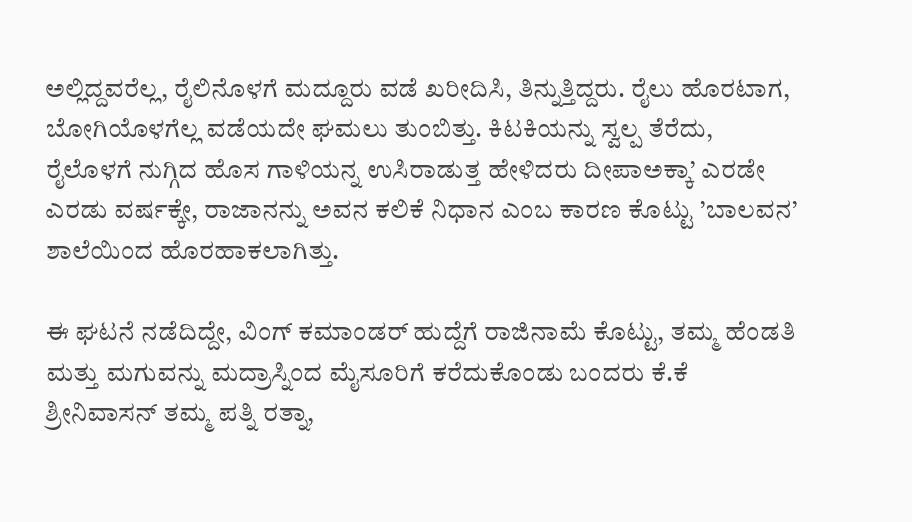ಅಲ್ಲಿದ್ದವರೆಲ್ಲ, ರೈಲಿನೊಳಗೆ ಮದ್ದೂರು ವಡೆ ಖರೀದಿಸಿ, ತಿನ್ನುತ್ತಿದ್ದರು. ರೈಲು ಹೊರಟಾಗ, ಬೋಗಿಯೊಳಗೆಲ್ಲ ವಡೆಯದೇ ಘಮಲು ತುಂಬಿತ್ತು. ಕಿಟಕಿಯನ್ನು ಸ್ವಲ್ಪ ತೆರೆದು, ರೈಲೊಳಗೆ ನುಗ್ಗಿದ ಹೊಸ ಗಾಳಿಯನ್ನ ಉಸಿರಾಡುತ್ತ ಹೇಳಿದರು ದೀಪಾಅಕ್ಕಾ’ ಎರಡೇ ಎರಡು ವರ್ಷಕ್ಕೇ, ರಾಜಾನನ್ನು ಅವನ ಕಲಿಕೆ ನಿಧಾನ ಎಂಬ ಕಾರಣ ಕೊಟ್ಟು ’ಬಾಲವನ’ ಶಾಲೆಯಿಂದ ಹೊರಹಾಕಲಾಗಿತ್ತು.

ಈ ಘಟನೆ ನಡೆದಿದ್ದೇ, ವಿಂಗ್ ಕಮಾಂಡರ್ ಹುದ್ದೆಗೆ ರಾಜಿನಾಮೆ ಕೊಟ್ಟು, ತಮ್ಮ ಹೆಂಡತಿ ಮತ್ತು ಮಗುವನ್ನು ಮದ್ರಾಸ್ನಿಂದ ಮೈಸೂರಿಗೆ ಕರೆದುಕೊಂಡು ಬಂದರು ಕೆ.ಕೆ ಶ್ರೀನಿವಾಸನ್ ತಮ್ಮ ಪತ್ನಿ ರತ್ನಾ,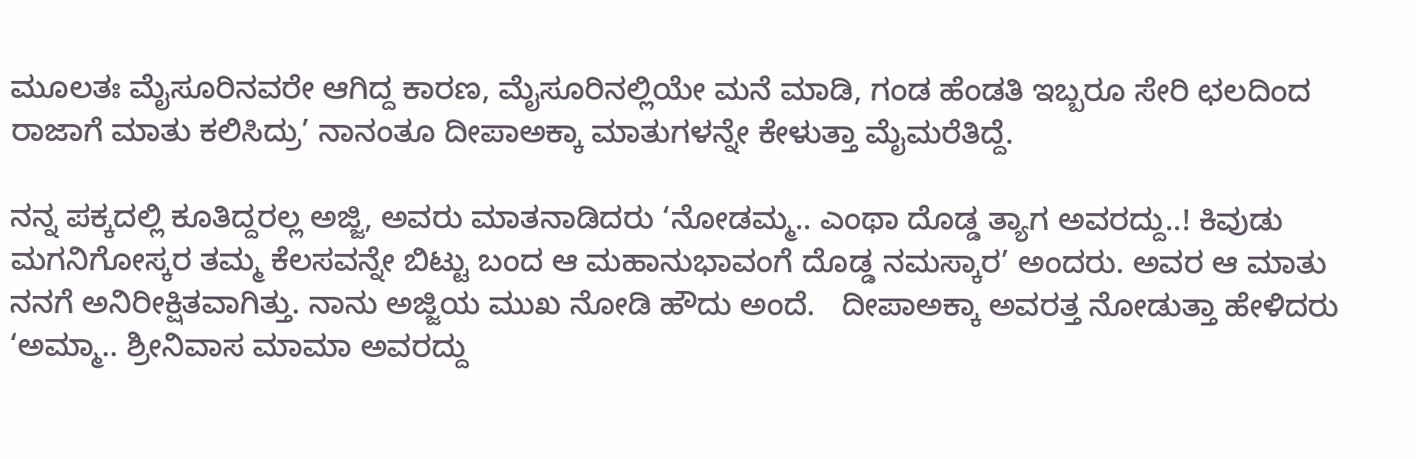ಮೂಲತಃ ಮೈಸೂರಿನವರೇ ಆಗಿದ್ದ ಕಾರಣ, ಮೈಸೂರಿನಲ್ಲಿಯೇ ಮನೆ ಮಾಡಿ, ಗಂಡ ಹೆಂಡತಿ ಇಬ್ಬರೂ ಸೇರಿ ಛಲದಿಂದ ರಾಜಾಗೆ ಮಾತು ಕಲಿಸಿದ್ರು’ ನಾನಂತೂ ದೀಪಾಅಕ್ಕಾ ಮಾತುಗಳನ್ನೇ ಕೇಳುತ್ತಾ ಮೈಮರೆತಿದ್ದೆ.

ನನ್ನ ಪಕ್ಕದಲ್ಲಿ ಕೂತಿದ್ದರಲ್ಲ ಅಜ್ಜಿ, ಅವರು ಮಾತನಾಡಿದರು ‘ನೋಡಮ್ಮ.. ಎಂಥಾ ದೊಡ್ಡ ತ್ಯಾಗ ಅವರದ್ದು..! ಕಿವುಡು ಮಗನಿಗೋಸ್ಕರ ತಮ್ಮ ಕೆಲಸವನ್ನೇ ಬಿಟ್ಟು ಬಂದ ಆ ಮಹಾನುಭಾವಂಗೆ ದೊಡ್ಡ ನಮಸ್ಕಾರ’ ಅಂದರು. ಅವರ ಆ ಮಾತು ನನಗೆ ಅನಿರೀಕ್ಷಿತವಾಗಿತ್ತು. ನಾನು ಅಜ್ಜಿಯ ಮುಖ ನೋಡಿ ಹೌದು ಅಂದೆ.   ದೀಪಾಅಕ್ಕಾ ಅವರತ್ತ ನೋಡುತ್ತಾ ಹೇಳಿದರು ‘ಅಮ್ಮಾ.. ಶ್ರೀನಿವಾಸ ಮಾಮಾ ಅವರದ್ದು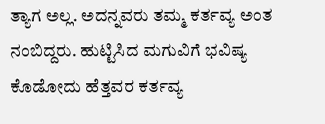ತ್ಯಾಗ ಅಲ್ಲ. ಅದನ್ನವರು ತಮ್ಮ ಕರ್ತವ್ಯ ಅಂತ ನಂಬಿದ್ದರು. ಹುಟ್ಟಿಸಿದ ಮಗುವಿಗೆ ಭವಿಷ್ಯ ಕೊಡೋದು ಹೆತ್ತವರ ಕರ್ತವ್ಯ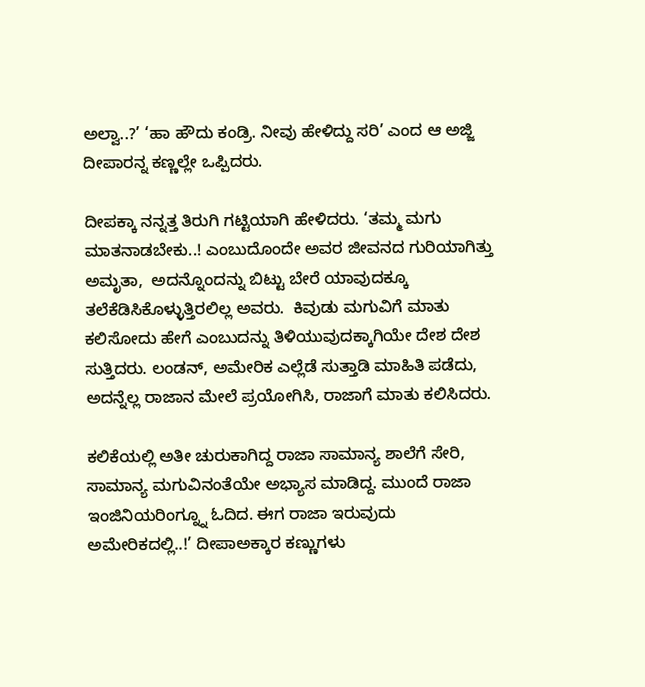ಅಲ್ವಾ..?’ ‘ಹಾ ಹೌದು ಕಂಡ್ರಿ. ನೀವು ಹೇಳಿದ್ದು ಸರಿ’ ಎಂದ ಆ ಅಜ್ಜಿ ದೀಪಾರನ್ನ ಕಣ್ಣಲ್ಲೇ ಒಪ್ಪಿದರು.

ದೀಪಕ್ಕಾ ನನ್ನತ್ತ ತಿರುಗಿ ಗಟ್ಟಿಯಾಗಿ ಹೇಳಿದರು. ‘ತಮ್ಮ ಮಗು ಮಾತನಾಡಬೇಕು..! ಎಂಬುದೊಂದೇ ಅವರ ಜೀವನದ ಗುರಿಯಾಗಿತ್ತು ಅಮೃತಾ,  ಅದನ್ನೊಂದನ್ನು ಬಿಟ್ಟು ಬೇರೆ ಯಾವುದಕ್ಕೂ ತಲೆಕೆಡಿಸಿಕೊಳ್ಳುತ್ತಿರಲಿಲ್ಲ ಅವರು.  ಕಿವುಡು ಮಗುವಿಗೆ ಮಾತು ಕಲಿಸೋದು ಹೇಗೆ ಎಂಬುದನ್ನು ತಿಳಿಯುವುದಕ್ಕಾಗಿಯೇ ದೇಶ ದೇಶ ಸುತ್ತಿದರು. ಲಂಡನ್, ಅಮೇರಿಕ ಎಲ್ಲೆಡೆ ಸುತ್ತಾಡಿ ಮಾಹಿತಿ ಪಡೆದು, ಅದನ್ನೆಲ್ಲ ರಾಜಾನ ಮೇಲೆ ಪ್ರಯೋಗಿಸಿ, ರಾಜಾಗೆ ಮಾತು ಕಲಿಸಿದರು.

ಕಲಿಕೆಯಲ್ಲಿ ಅತೀ ಚುರುಕಾಗಿದ್ದ ರಾಜಾ ಸಾಮಾನ್ಯ ಶಾಲೆಗೆ ಸೇರಿ, ಸಾಮಾನ್ಯ ಮಗುವಿನಂತೆಯೇ ಅಭ್ಯಾಸ ಮಾಡಿದ್ದ. ಮುಂದೆ ರಾಜಾ ಇಂಜಿನಿಯರಿಂಗ್ನ್ನೂ ಓದಿದ. ಈಗ ರಾಜಾ ಇರುವುದು ಅಮೇರಿಕದಲ್ಲಿ..!’ ದೀಪಾಅಕ್ಕಾರ ಕಣ್ಣುಗಳು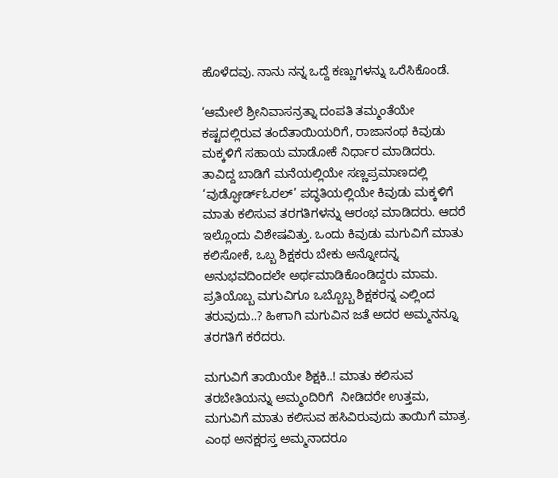ಹೊಳೆದವು. ನಾನು ನನ್ನ ಒದ್ದೆ ಕಣ್ಣುಗಳನ್ನು ಒರೆಸಿಕೊಂಡೆ.

‘ಆಮೇಲೆ ಶ್ರೀನಿವಾಸನ್ರತ್ನಾ ದಂಪತಿ ತಮ್ಮಂತೆಯೇ ಕಷ್ಟದಲ್ಲಿರುವ ತಂದೆತಾಯಿಯರಿಗೆ, ರಾಜಾನಂಥ ಕಿವುಡು ಮಕ್ಕಳಿಗೆ ಸಹಾಯ ಮಾಡೋಕೆ ನಿರ್ಧಾರ ಮಾಡಿದರು. ತಾವಿದ್ದ ಬಾಡಿಗೆ ಮನೆಯಲ್ಲಿಯೇ ಸಣ್ಣಪ್ರಮಾಣದಲ್ಲಿ ‘ವುಡ್ಫೋರ್ಡ್ಓರಲ್’ ಪದ್ಧತಿಯಲ್ಲಿಯೇ ಕಿವುಡು ಮಕ್ಕಳಿಗೆ ಮಾತು ಕಲಿಸುವ ತರಗತಿಗಳನ್ನು ಆರಂಭ ಮಾಡಿದರು. ಆದರೆ ಇಲ್ಲೊಂದು ವಿಶೇಷವಿತ್ತು. ಒಂದು ಕಿವುಡು ಮಗುವಿಗೆ ಮಾತು ಕಲಿಸೋಕೆ, ಒಬ್ಬ ಶಿಕ್ಷಕರು ಬೇಕು ಅನ್ನೋದನ್ನ ಅನುಭವದಿಂದಲೇ ಅರ್ಥಮಾಡಿಕೊಂಡಿದ್ದರು ಮಾಮ.  ಪ್ರತಿಯೊಬ್ಬ ಮಗುವಿಗೂ ಒಬ್ಬೊಬ್ಬ ಶಿಕ್ಷಕರನ್ನ ಎಲ್ಲಿಂದ ತರುವುದು..? ಹೀಗಾಗಿ ಮಗುವಿನ ಜತೆ ಅದರ ಅಮ್ಮನನ್ನೂ ತರಗತಿಗೆ ಕರೆದರು.

ಮಗುವಿಗೆ ತಾಯಿಯೇ ಶಿಕ್ಷಕಿ..! ಮಾತು ಕಲಿಸುವ ತರಬೇತಿಯನ್ನು ಅಮ್ಮಂದಿರಿಗೆ  ನೀಡಿದರೇ ಉತ್ತಮ, ಮಗುವಿಗೆ ಮಾತು ಕಲಿಸುವ ಹಸಿವಿರುವುದು ತಾಯಿಗೆ ಮಾತ್ರ. ಎಂಥ ಅನಕ್ಷರಸ್ತ ಅಮ್ಮನಾದರೂ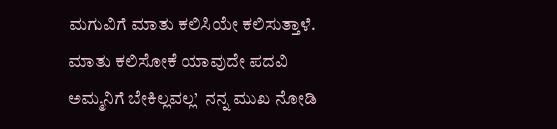ಮಗುವಿಗೆ ಮಾತು ಕಲಿಸಿಯೇ ಕಲಿಸುತ್ತಾಳೆ. ಮಾತು ಕಲಿಸೋಕೆ ಯಾವುದೇ ಪದವಿ ಅಮ್ಮನಿಗೆ ಬೇಕಿಲ್ಲವಲ್ಲ’  ನನ್ನ ಮುಖ ನೋಡಿ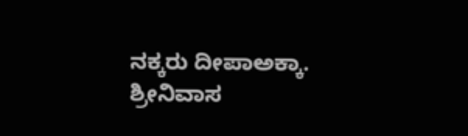ನಕ್ಕರು ದೀಪಾಅಕ್ಕಾ. ಶ್ರೀನಿವಾಸ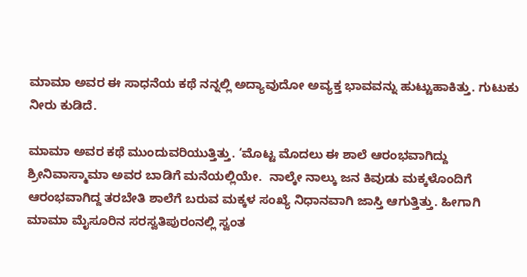ಮಾಮಾ ಅವರ ಈ ಸಾಧನೆಯ ಕಥೆ ನನ್ನಲ್ಲಿ ಅದ್ಯಾವುದೋ ಅವ್ಯಕ್ತ ಭಾವವನ್ನು ಹುಟ್ಟುಹಾಕಿತ್ತು. ಗುಟುಕು ನೀರು ಕುಡಿದೆ.

ಮಾಮಾ ಅವರ ಕಥೆ ಮುಂದುವರಿಯುತ್ತಿತ್ತು. ‘ಮೊಟ್ಟ ಮೊದಲು ಈ ಶಾಲೆ ಆರಂಭವಾಗಿದ್ದು ಶ್ರೀನಿವಾಸ್ಮಾಮಾ ಅವರ ಬಾಡಿಗೆ ಮನೆಯಲ್ಲಿಯೇ.  ನಾಲ್ಕೇ ನಾಲ್ಕು ಜನ ಕಿವುಡು ಮಕ್ಕಳೊಂದಿಗೆ ಆರಂಭವಾಗಿದ್ದ ತರಬೇತಿ ಶಾಲೆಗೆ ಬರುವ ಮಕ್ಕಳ ಸಂಖ್ಯೆ ನಿಧಾನವಾಗಿ ಜಾಸ್ತಿ ಆಗುತ್ತಿತ್ತು. ಹೀಗಾಗಿ ಮಾಮಾ ಮೈಸೂರಿನ ಸರಸ್ವತಿಪುರಂನಲ್ಲಿ ಸ್ವಂತ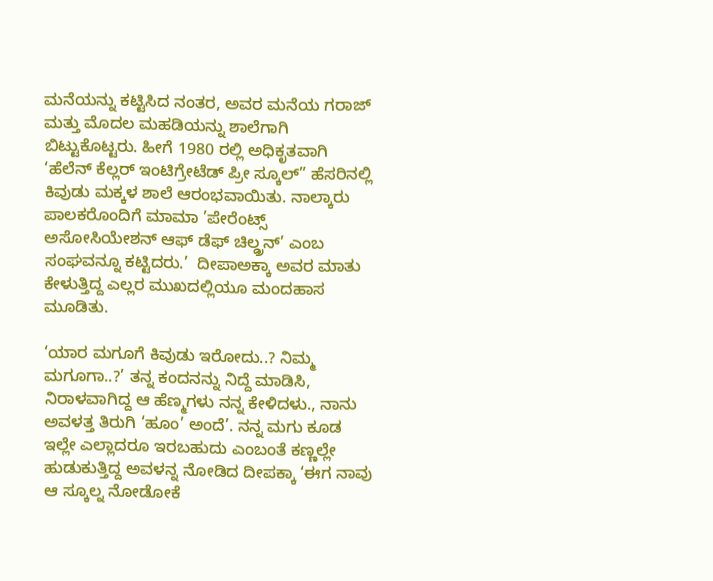ಮನೆಯನ್ನು ಕಟ್ಟಿಸಿದ ನಂತರ, ಅವರ ಮನೆಯ ಗರಾಜ್ ಮತ್ತು ಮೊದಲ ಮಹಡಿಯನ್ನು ಶಾಲೆಗಾಗಿ ಬಿಟ್ಟುಕೊಟ್ಟರು. ಹೀಗೆ 1980 ರಲ್ಲಿ ಅಧಿಕೃತವಾಗಿ ‘ಹೆಲೆನ್ ಕೆಲ್ಲರ್ ಇಂಟಿಗ್ರೇಟೆಡ್ ಪ್ರೀ ಸ್ಕೂಲ್” ಹೆಸರಿನಲ್ಲಿ ಕಿವುಡು ಮಕ್ಕಳ ಶಾಲೆ ಆರಂಭವಾಯಿತು. ನಾಲ್ಕಾರು ಪಾಲಕರೊಂದಿಗೆ ಮಾಮಾ ’ಪೇರೆಂಟ್ಸ್ ಅಸೋಸಿಯೇಶನ್ ಆಫ್ ಡೆಫ್ ಚಿಲ್ಡ್ರನ್’ ಎಂಬ ಸಂಘವನ್ನೂ ಕಟ್ಟಿದರು.’  ದೀಪಾಅಕ್ಕಾ ಅವರ ಮಾತು ಕೇಳುತ್ತಿದ್ದ ಎಲ್ಲರ ಮುಖದಲ್ಲಿಯೂ ಮಂದಹಾಸ ಮೂಡಿತು.

‘ಯಾರ ಮಗೂಗೆ ಕಿವುಡು ಇರೋದು..? ನಿಮ್ಮ ಮಗೂಗಾ..?’ ತನ್ನ ಕಂದನನ್ನು ನಿದ್ದೆ ಮಾಡಿಸಿ, ನಿರಾಳವಾಗಿದ್ದ ಆ ಹೆಣ್ಮಗಳು ನನ್ನ ಕೇಳಿದಳು., ನಾನು ಅವಳತ್ತ ತಿರುಗಿ ‘ಹೂಂ’ ಅಂದೆ’. ನನ್ನ ಮಗು ಕೂಡ ಇಲ್ಲೇ ಎಲ್ಲಾದರೂ ಇರಬಹುದು ಎಂಬಂತೆ ಕಣ್ಣಲ್ಲೇ ಹುಡುಕುತ್ತಿದ್ದ ಅವಳನ್ನ ನೋಡಿದ ದೀಪಕ್ಕಾ ‘ಈಗ ನಾವು ಆ ಸ್ಕೂಲ್ನ ನೋಡೋಕೆ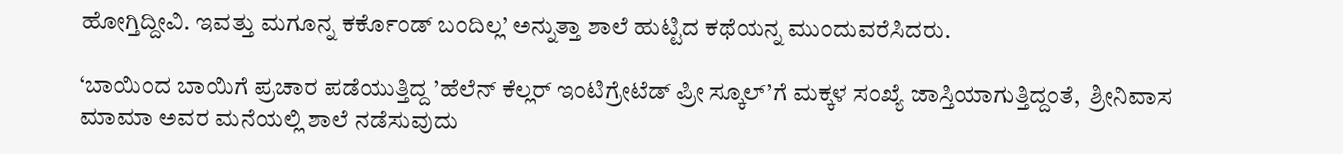ಹೋಗ್ತಿದ್ದೀವಿ. ಇವತ್ತು ಮಗೂನ್ನ ಕರ್ಕೊಂಡ್ ಬಂದಿಲ್ಲ’ ಅನ್ನುತ್ತಾ ಶಾಲೆ ಹುಟ್ಟಿದ ಕಥೆಯನ್ನ ಮುಂದುವರೆಸಿದರು.

‘ಬಾಯಿಂದ ಬಾಯಿಗೆ ಪ್ರಚಾರ ಪಡೆಯುತ್ತಿದ್ದ ’ಹೆಲೆನ್ ಕೆಲ್ಲರ್ ಇಂಟಿಗ್ರೇಟೆಡ್ ಪ್ರೀ ಸ್ಕೂಲ್’ಗೆ ಮಕ್ಕಳ ಸಂಖ್ಯೆ ಜಾಸ್ತಿಯಾಗುತ್ತಿದ್ದಂತೆ,  ಶ್ರೀನಿವಾಸ ಮಾಮಾ ಅವರ ಮನೆಯಲ್ಲಿ ಶಾಲೆ ನಡೆಸುವುದು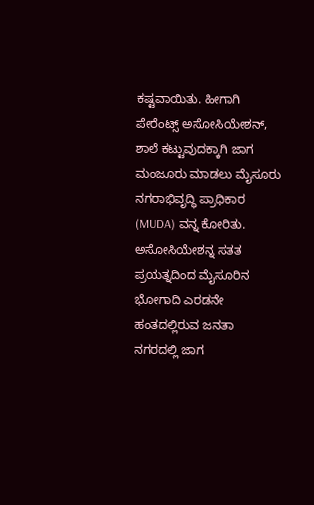ಕಷ್ಟವಾಯಿತು. ಹೀಗಾಗಿ ಪೇರೆಂಟ್ಸ್ ಅಸೋಸಿಯೇಶನ್, ಶಾಲೆ ಕಟ್ಟುವುದಕ್ಕಾಗಿ ಜಾಗ ಮಂಜೂರು ಮಾಡಲು ಮೈಸೂರು ನಗರಾಭಿವೃದ್ಧಿ ಪ್ರಾಧಿಕಾರ (MUDA) ವನ್ನ ಕೋರಿತು. ಅಸೋಸಿಯೇಶನ್ನ ಸತತ ಪ್ರಯತ್ನದಿಂದ ಮೈಸೂರಿನ ಭೋಗಾದಿ ಎರಡನೇ ಹಂತದಲ್ಲಿರುವ ಜನತಾ ನಗರದಲ್ಲಿ ಜಾಗ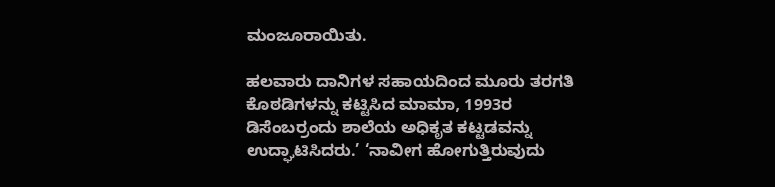ಮಂಜೂರಾಯಿತು.

ಹಲವಾರು ದಾನಿಗಳ ಸಹಾಯದಿಂದ ಮೂರು ತರಗತಿ ಕೊಠಡಿಗಳನ್ನು ಕಟ್ಟಿಸಿದ ಮಾಮಾ, 1993ರ ಡಿಸೆಂಬರ್ರಂದು ಶಾಲೆಯ ಅಧಿಕೃತ ಕಟ್ಟಡವನ್ನು ಉದ್ಘಾಟಿಸಿದರು.’ ‘ನಾವೀಗ ಹೋಗುತ್ತಿರುವುದು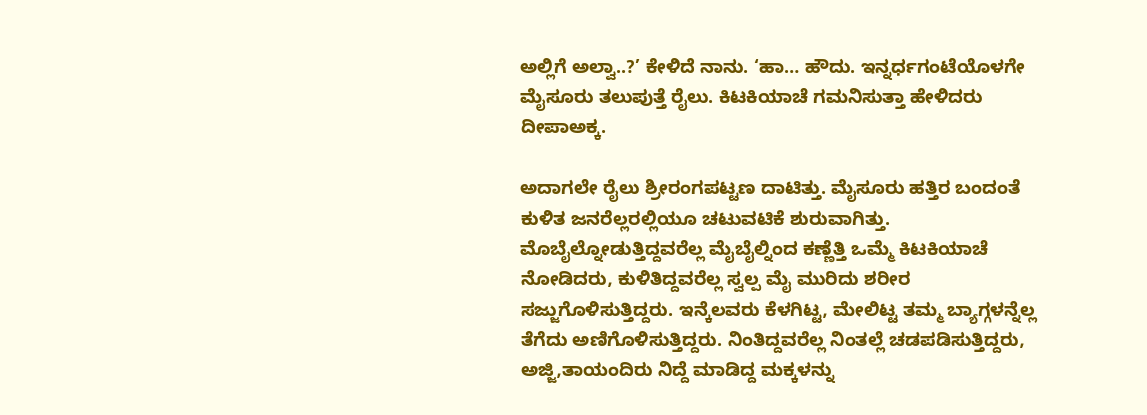ಅಲ್ಲಿಗೆ ಅಲ್ವಾ..?’ ಕೇಳಿದೆ ನಾನು. ‘ಹಾ… ಹೌದು. ಇನ್ನರ್ಧಗಂಟೆಯೊಳಗೇ ಮೈಸೂರು ತಲುಪುತ್ತೆ ರೈಲು. ಕಿಟಕಿಯಾಚೆ ಗಮನಿಸುತ್ತಾ ಹೇಳಿದರು ದೀಪಾಅಕ್ಕ.

ಅದಾಗಲೇ ರೈಲು ಶ್ರೀರಂಗಪಟ್ಟಣ ದಾಟಿತ್ತು. ಮೈಸೂರು ಹತ್ತಿರ ಬಂದಂತೆ ಕುಳಿತ ಜನರೆಲ್ಲರಲ್ಲಿಯೂ ಚಟುವಟಿಕೆ ಶುರುವಾಗಿತ್ತು. ಮೊಬೈಲ್ನೋಡುತ್ತಿದ್ದವರೆಲ್ಲ ಮೈಬೈಲ್ನಿಂದ ಕಣ್ಣೆತ್ತಿ ಒಮ್ಮೆ ಕಿಟಕಿಯಾಚೆ ನೋಡಿದರು, ಕುಳಿತಿದ್ದವರೆಲ್ಲ ಸ್ವಲ್ಪ ಮೈ ಮುರಿದು ಶರೀರ ಸಜ್ಜುಗೊಳಿಸುತ್ತಿದ್ದರು. ಇನ್ಕೆಲವರು ಕೆಳಗಿಟ್ಟ, ಮೇಲಿಟ್ಟ ತಮ್ಮ ಬ್ಯಾಗ್ಗಳನ್ನೆಲ್ಲ ತೆಗೆದು ಅಣಿಗೊಳಿಸುತ್ತಿದ್ದರು. ನಿಂತಿದ್ದವರೆಲ್ಲ ನಿಂತಲ್ಲೆ ಚಡಪಡಿಸುತ್ತಿದ್ದರು, ಅಜ್ಜಿ,ತಾಯಂದಿರು ನಿದ್ದೆ ಮಾಡಿದ್ದ ಮಕ್ಕಳನ್ನು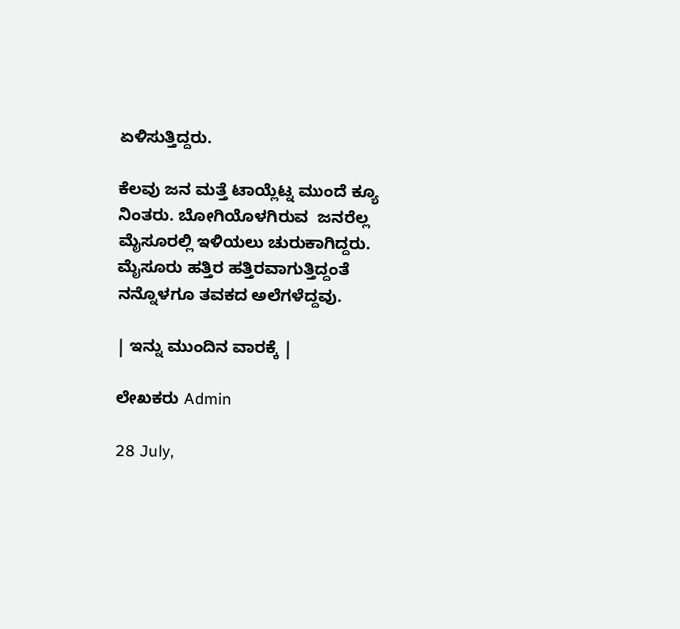ಏಳಿಸುತ್ತಿದ್ದರು.

ಕೆಲವು ಜನ ಮತ್ತೆ ಟಾಯ್ಲೆಟ್ನ ಮುಂದೆ ಕ್ಯೂ ನಿಂತರು. ಬೋಗಿಯೊಳಗಿರುವ  ಜನರೆಲ್ಲ ಮೈಸೂರಲ್ಲಿ ಇಳಿಯಲು ಚುರುಕಾಗಿದ್ದರು. ಮೈಸೂರು ಹತ್ತಿರ ಹತ್ತಿರವಾಗುತ್ತಿದ್ದಂತೆ ನನ್ನೊಳಗೂ ತವಕದ ಅಲೆಗಳೆದ್ದವು.

| ಇನ್ನು ಮುಂದಿನ ವಾರಕ್ಕೆ |

ಲೇಖಕರು Admin

28 July,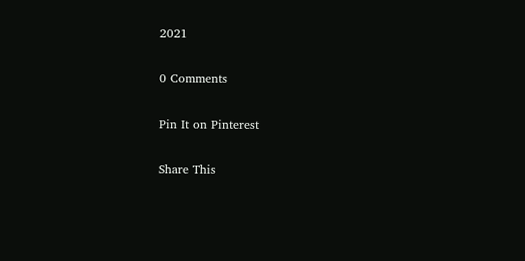2021

0 Comments

Pin It on Pinterest

Share This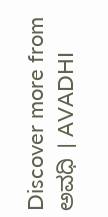Discover more from ಅವಧಿ । AVADHI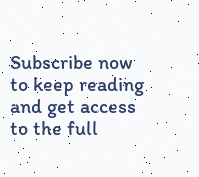Subscribe now to keep reading and get access to the full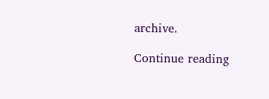archive.

Continue reading